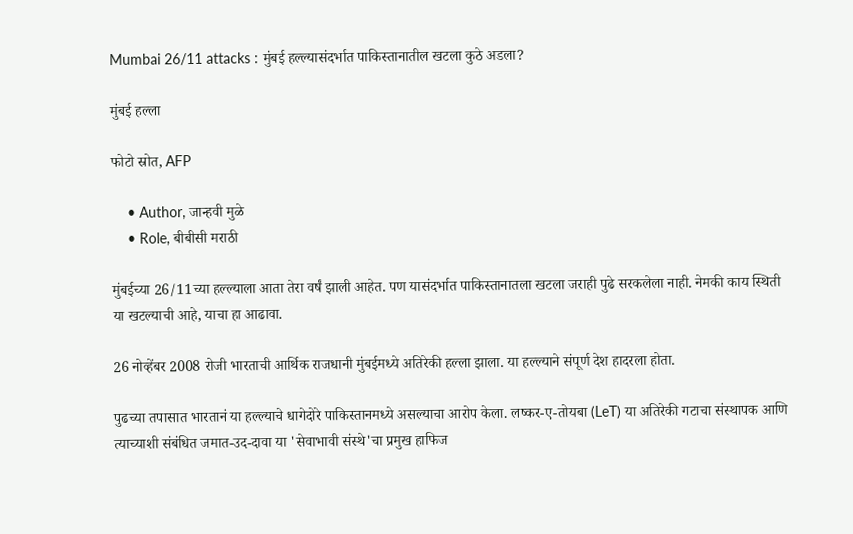Mumbai 26/11 attacks : मुंबई हल्ल्यासंदर्भात पाकिस्तानातील खटला कुठे अडला?

मुंबई हल्ला

फोटो स्रोत, AFP

    • Author, जान्हवी मुळे
    • Role, बीबीसी मराठी

मुंबईच्या 26/11च्या हल्ल्याला आता तेरा वर्षं झाली आहेत. पण यासंदर्भात पाकिस्तानातला खटला जराही पुढे सरकलेला नाही. नेमकी काय स्थिती या खटल्याची आहे, याचा हा आढावा.

26 नोव्हेंबर 2008 रोजी भारताची आर्थिक राजधानी मुंबईमध्ये अतिरेकी हल्ला झाला. या हल्ल्याने संपूर्ण देश हादरला होता.

पुढच्या तपासात भारतानं या हल्ल्याचे धागेदोरे पाकिस्तानमध्ये असल्याचा आरोप केला. लष्कर-ए-तोयबा (LeT) या अतिरेकी गटाचा संस्थापक आणि त्याच्याशी संबंधित जमात-उद-दावा या 'सेवाभावी संस्थे'चा प्रमुख हाफिज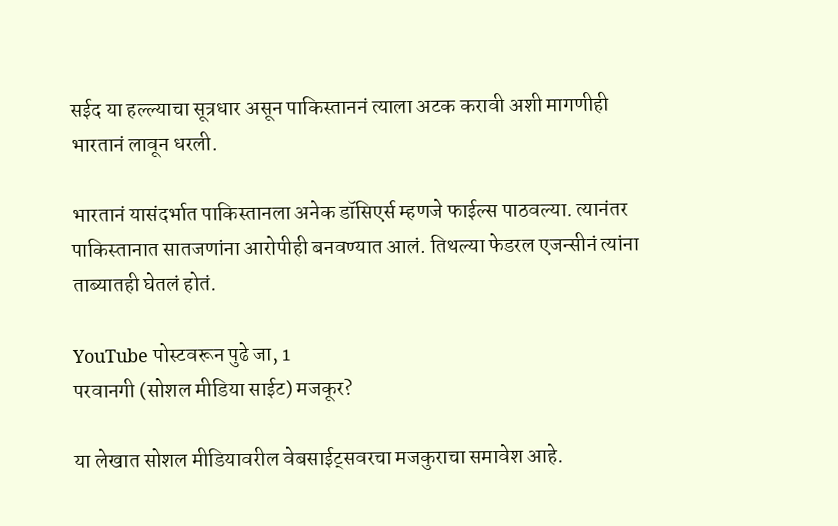सईद या हल्ल्याचा सूत्रधार असून पाकिस्ताननं त्याला अटक करावी अशी मागणीही भारतानं लावून धरली.

भारतानं यासंदर्भात पाकिस्तानला अनेक डॉसिएर्स म्हणजे फाईल्स पाठवल्या. त्यानंतर पाकिस्तानात सातजणांना आरोपीही बनवण्यात आलं. तिथल्या फेडरल एजन्सीनं त्यांना ताब्यातही घेतलं होतं.

YouTube पोस्टवरून पुढे जा, 1
परवानगी (सोशल मीडिया साईट) मजकूर?

या लेखात सोशल मीडियावरील वेबसाईट्सवरचा मजकुराचा समावेश आहे.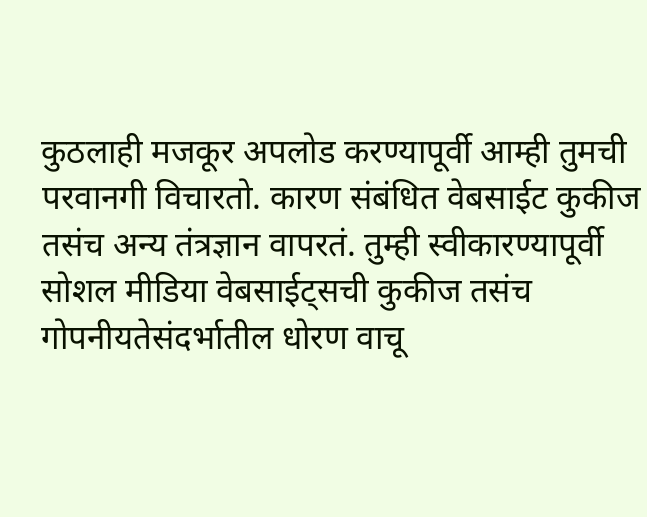कुठलाही मजकूर अपलोड करण्यापूर्वी आम्ही तुमची परवानगी विचारतो. कारण संबंधित वेबसाईट कुकीज तसंच अन्य तंत्रज्ञान वापरतं. तुम्ही स्वीकारण्यापूर्वी सोशल मीडिया वेबसाईट्सची कुकीज तसंच गोपनीयतेसंदर्भातील धोरण वाचू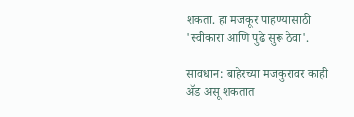शकता. हा मजकूर पाहण्यासाठी 'स्वीकारा आणि पुढे सुरू ठेवा'.

सावधान: बाहेरच्या मजकुरावर काही ॲड असू शकतात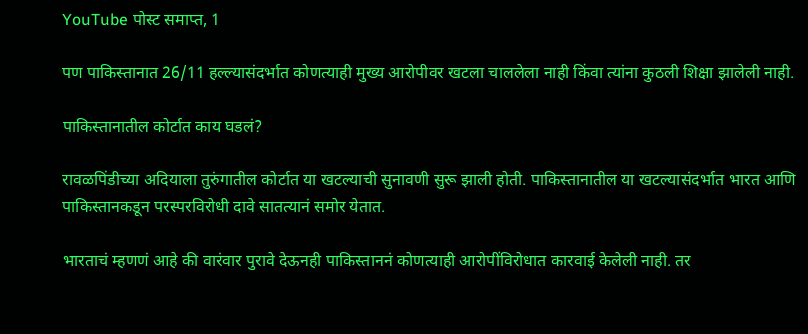YouTube पोस्ट समाप्त, 1

पण पाकिस्तानात 26/11 हल्ल्यासंदर्भात कोणत्याही मुख्य आरोपीवर खटला चाललेला नाही किंवा त्यांना कुठली शिक्षा झालेली नाही.

पाकिस्तानातील कोर्टात काय घडलं?

रावळपिंडीच्या अदियाला तुरुंगातील कोर्टात या खटल्याची सुनावणी सुरू झाली होती. पाकिस्तानातील या खटल्यासंदर्भात भारत आणि पाकिस्तानकडून परस्परविरोधी दावे सातत्यानं समोर येतात.

भारताचं म्हणणं आहे की वारंवार पुरावे देऊनही पाकिस्ताननं कोणत्याही आरोपींविरोधात कारवाई केलेली नाही. तर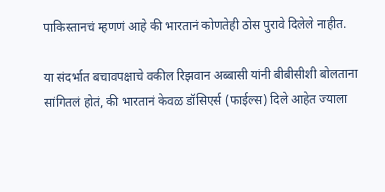पाकिस्तानचं म्हणणं आहे की भारतानं कोणतेही ठोस पुरावे दिलेले नाहीत.

या संदर्भात बचावपक्षाचे वकील रिझवान अब्बासी यांनी बीबीसीशी बोलताना सांगितलं होतं, की भारतानं केवळ डॉसिएर्स (फाईल्स) दिले आहेत ज्याला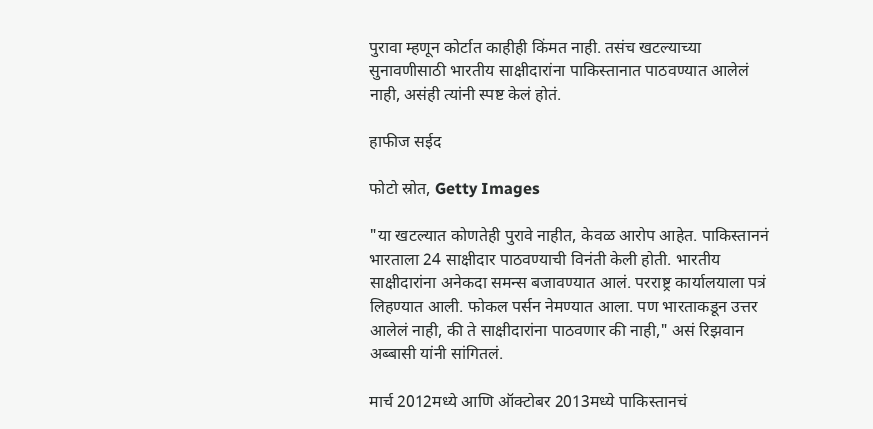पुरावा म्हणून कोर्टात काहीही किंमत नाही. तसंच खटल्याच्या सुनावणीसाठी भारतीय साक्षीदारांना पाकिस्तानात पाठवण्यात आलेलं नाही, असंही त्यांनी स्पष्ट केलं होतं.

हाफीज सईद

फोटो स्रोत, Getty Images

"या खटल्यात कोणतेही पुरावे नाहीत, केवळ आरोप आहेत. पाकिस्ताननं भारताला 24 साक्षीदार पाठवण्याची विनंती केली होती. भारतीय साक्षीदारांना अनेकदा समन्स बजावण्यात आलं. परराष्ट्र कार्यालयाला पत्रं लिहण्यात आली. फोकल पर्सन नेमण्यात आला. पण भारताकडून उत्तर आलेलं नाही, की ते साक्षीदारांना पाठवणार की नाही," असं रिझवान अब्बासी यांनी सांगितलं.

मार्च 2012मध्ये आणि ऑक्टोबर 2013मध्ये पाकिस्तानचं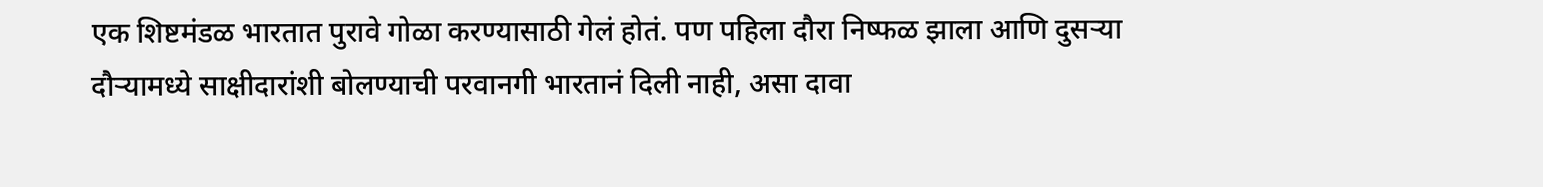एक शिष्टमंडळ भारतात पुरावे गोळा करण्यासाठी गेलं होतं. पण पहिला दौरा निष्फळ झाला आणि दुसऱ्या दौऱ्यामध्ये साक्षीदारांशी बोलण्याची परवानगी भारतानं दिली नाही, असा दावा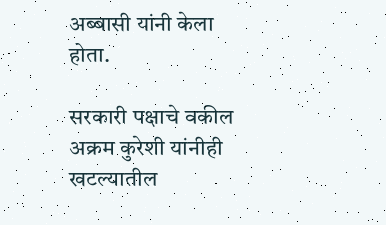अब्बासी यांनी केला होता.

सरकारी पक्षाचे वकील अक्रम कुरेशी यांनीही खटल्यातील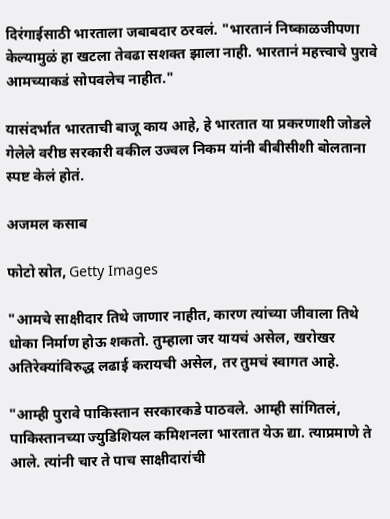दिरंगाईसाठी भारताला जबाबदार ठरवलं. "भारतानं निष्काळजीपणा केल्यामुळं हा खटला तेवढा सशक्त झाला नाही. भारतानं महत्त्वाचे पुरावे आमच्याकडं सोपवलेच नाहीत."

यासंदर्भात भारताची बाजू काय आहे, हे भारतात या प्रकरणाशी जोडले गेलेले वरीष्ठ सरकारी वकील उज्वल निकम यांनी बीबीसीशी बोलताना स्पष्ट केलं होतं.

अजमल कसाब

फोटो स्रोत, Getty Images

"आमचे साक्षीदार तिथे जाणार नाहीत, कारण त्यांच्या जीवाला तिथे धोका निर्माण होऊ शकतो. तुम्हाला जर यायचं असेल, खरोखर अतिरेक्यांविरुद्ध लढाई करायची असेल, तर तुमचं स्वागत आहे.

"आम्ही पुरावे पाकिस्तान सरकारकडे पाठवले. आम्ही सांगितलं, पाकिस्तानच्या ज्युडिशियल कमिशनला भारतात येऊ द्या. त्याप्रमाणे ते आले. त्यांनी चार ते पाच साक्षीदारांची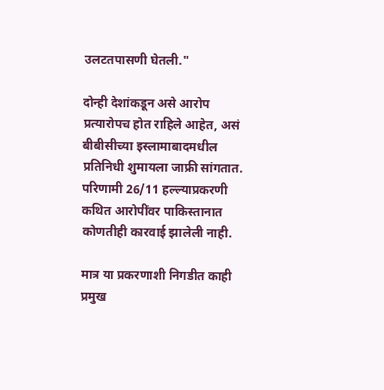उलटतपासणी घेतली."

दोन्ही देशांकडून असे आरोप प्रत्यारोपच होत राहिले आहेत, असं बीबीसीच्या इस्लामाबादमधील प्रतिनिधी शुमायला जाफ्री सांगतात. परिणामी 26/11 हल्ल्याप्रकरणी कथित आरोपींवर पाकिस्तानात कोणतीही कारवाई झालेली नाही.

मात्र या प्रकरणाशी निगडीत काही प्रमुख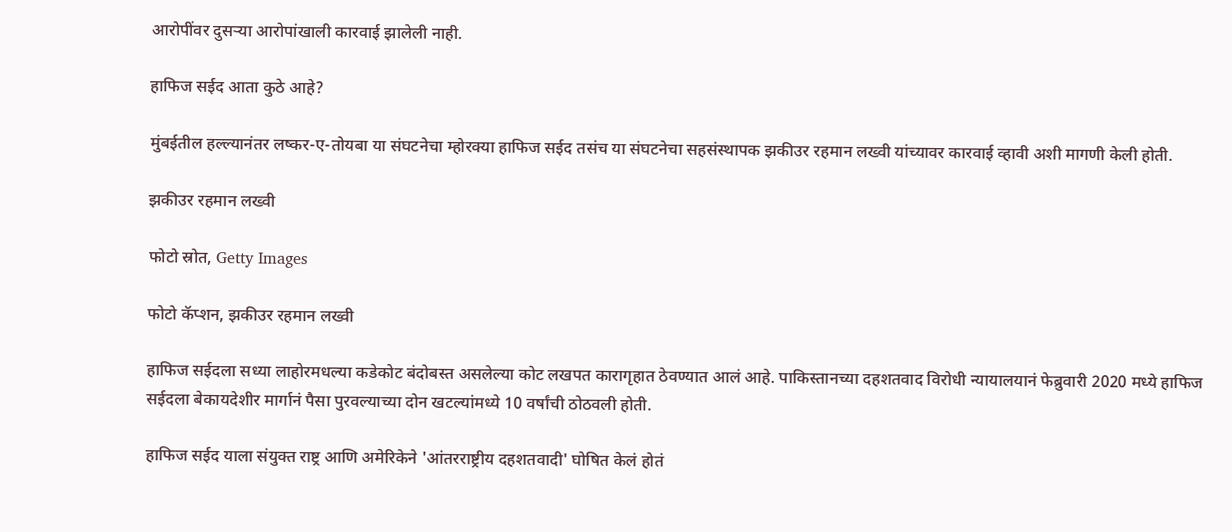आरोपींवर दुसऱ्या आरोपांखाली कारवाई झालेली नाही.

हाफिज सईद आता कुठे आहे?

मुंबईतील हल्ल्यानंतर लष्कर-ए-तोयबा या संघटनेचा म्होरक्या हाफिज सईद तसंच या संघटनेचा सहसंस्थापक झकीउर रहमान लख्वी यांच्यावर कारवाई व्हावी अशी मागणी केली होती.

झकीउर रहमान लख्वी

फोटो स्रोत, Getty Images

फोटो कॅप्शन, झकीउर रहमान लख्वी

हाफिज सईदला सध्या लाहोरमधल्या कडेकोट बंदोबस्त असलेल्या कोट लखपत कारागृहात ठेवण्यात आलं आहे. पाकिस्तानच्या दहशतवाद विरोधी न्यायालयानं फेब्रुवारी 2020 मध्ये हाफिज सईदला बेकायदेशीर मार्गानं पैसा पुरवल्याच्या दोन खटल्यांमध्ये 10 वर्षांची ठोठवली होती.

हाफिज सईद याला संयुक्त राष्ट्र आणि अमेरिकेने 'आंतरराष्ट्रीय दहशतवादी' घोषित केलं होतं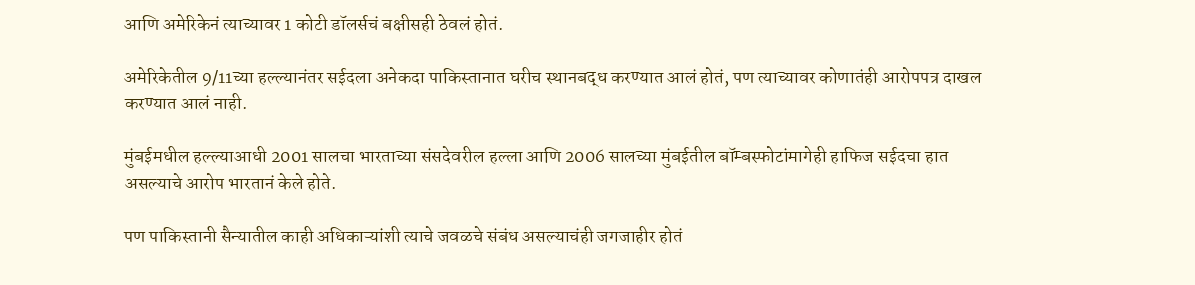आणि अमेरिकेनं त्याच्यावर 1 कोटी डॉलर्सचं बक्षीसही ठेवलं होतं.

अमेरिकेतील 9/11च्या हल्ल्यानंतर सईदला अनेकदा पाकिस्तानात घरीच स्थानबद्ध करण्यात आलं होतं, पण त्याच्यावर कोणातंही आरोपपत्र दाखल करण्यात आलं नाही.

मुंबईमधील हल्ल्याआधी 2001 सालचा भारताच्या संसदेवरील हल्ला आणि 2006 सालच्या मुंबईतील बॉम्बस्फोटांमागेही हाफिज सईदचा हात असल्याचे आरोप भारतानं केले होते.

पण पाकिस्तानी सैन्यातील काही अधिकाऱ्यांशी त्याचे जवळचे संबंध असल्याचंही जगजाहीर होतं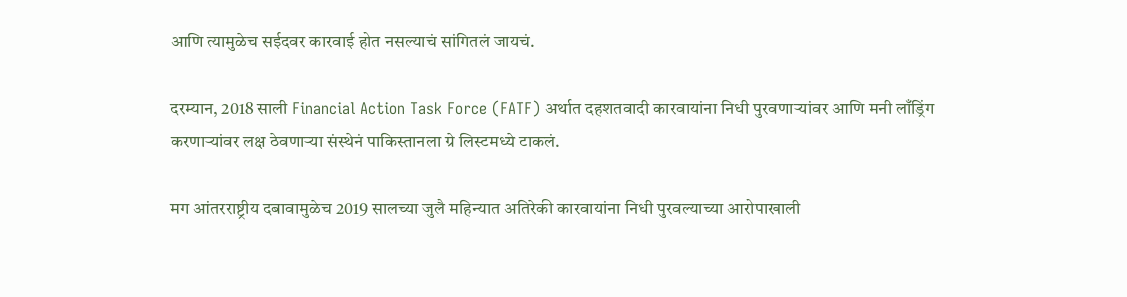आणि त्यामुळेच सईदवर कारवाई होत नसल्याचं सांगितलं जायचं.

दरम्यान, 2018 साली Financial Action Task Force (FATF) अर्थात दहशतवादी कारवायांना निधी पुरवणाऱ्यांवर आणि मनी लाँड्रिंग करणाऱ्यांवर लक्ष ठेवणाऱ्या संस्थेनं पाकिस्तानला ग्रे लिस्टमध्ये टाकलं.

मग आंतरराष्ट्रीय दबावामुळेच 2019 सालच्या जुलै महिन्यात अतिरेकी कारवायांना निधी पुरवल्याच्या आरोपाखाली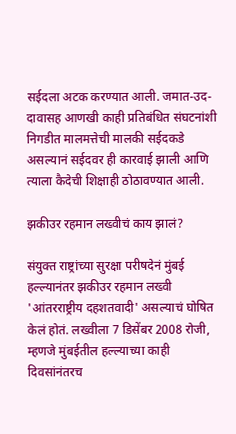सईदला अटक करण्यात आली. जमात-उद-दावासह आणखी काही प्रतिबंधित संघटनांशी निगडीत मालमत्तेची मालकी सईदकडे असल्यानं सईदवर ही कारवाई झाली आणि त्याला कैदेची शिक्षाही ठोठावण्यात आली.

झकीउर रहमान लख्वीचं काय झालं?

संयुक्त राष्ट्रांच्या सुरक्षा परीषदेनं मुंबई हल्ल्यानंतर झकीउर रहमान लख्वी 'आंतरराष्ट्रीय दहशतवादी' असल्याचं घोषित केलं होतं. लख्वीला 7 डिसेंबर 2008 रोजी, म्हणजे मुंबईतील हल्ल्याच्या काही दिवसांनंतरच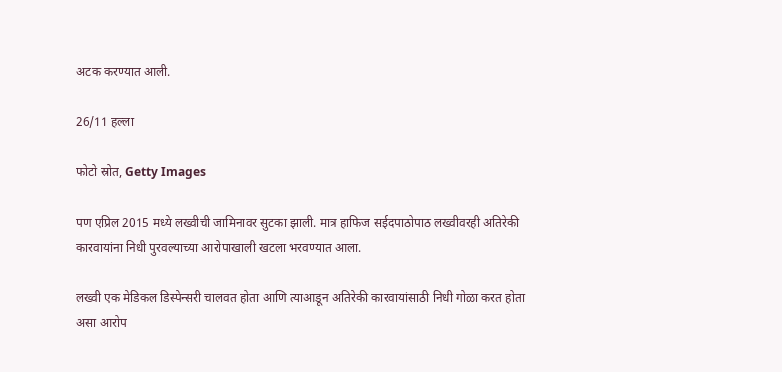अटक करण्यात आली.

26/11 हल्ला

फोटो स्रोत, Getty Images

पण एप्रिल 2015 मध्ये लख्वीची जामिनावर सुटका झाली. मात्र हाफिज सईदपाठोपाठ लख्वीवरही अतिरेकी कारवायांना निधी पुरवल्याच्या आरोपाखाली खटला भरवण्यात आला.

लख्वी एक मेडिकल डिस्पेन्सरी चालवत होता आणि त्याआडून अतिरेकी कारवायांसाठी निधी गोळा करत होता असा आरोप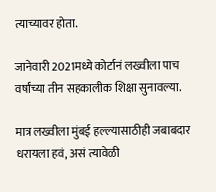त्याच्यावर होता.

जानेवारी 2021मध्ये कोर्टानं लख्वीला पाच वर्षांच्या तीन सहकालीक शिक्षा सुनावल्या.

मात्र लख्वीला मुंबई हल्ल्यासाठीही जबाबदार धरायला हवं, असं त्यावेळी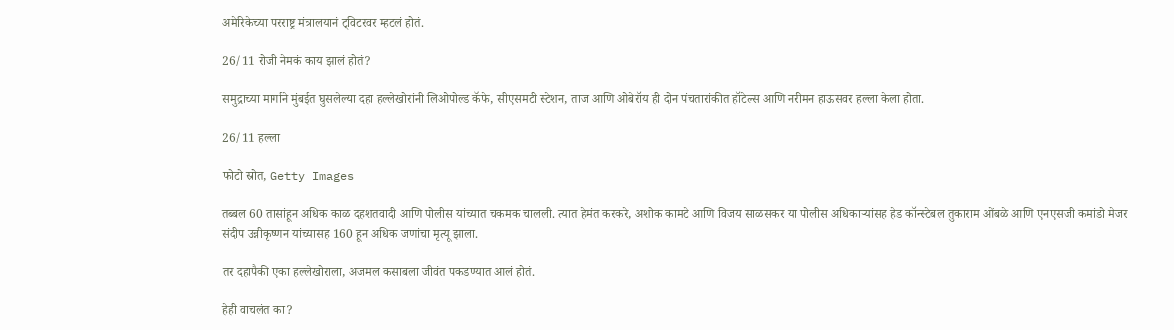अमेरिकेच्या परराष्ट्र मंत्रालयानं ट्विटरवर म्हटलं होतं.

26/11 रोजी नेमकं काय झालं होतं?

समुद्राच्या मार्गाने मुंबईत घुसलेल्या दहा हल्लेखोरांनी लिओपोल्ड कॅफे, सीएसमटी स्टेशन, ताज आणि ओबेरॉय ही दोन पंचतारांकीत हॉटेल्स आणि नरीमन हाऊसवर हल्ला केला होता.

26/11 हल्ला

फोटो स्रोत, Getty Images

तब्बल 60 तासांहून अधिक काळ दहशतवादी आणि पोलीस यांच्यात चकमक चालली. त्यात हेमंत करकरे, अशोक कामटे आणि विजय साळसकर या पोलीस अधिकाऱ्यांसह हेड कॉन्स्टेबल तुकाराम ओंबळे आणि एनएसजी कमांडो मेजर संदीप उन्नीकृष्णन यांच्यासह 160 हून अधिक जणांचा मृत्यू झाला.

तर दहापैकी एका हल्लेखोराला, अजमल कसाबला जीवंत पकडण्यात आलं होतं.

हेही वाचलंत का?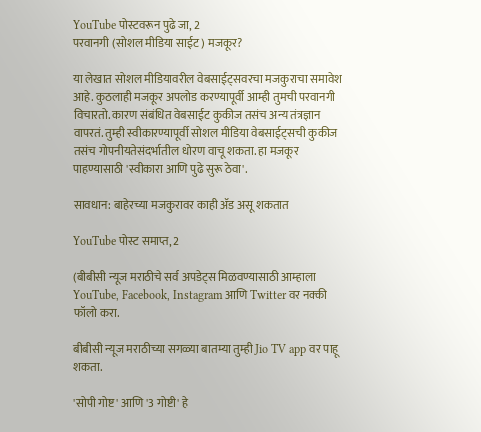YouTube पोस्टवरून पुढे जा, 2
परवानगी (सोशल मीडिया साईट) मजकूर?

या लेखात सोशल मीडियावरील वेबसाईट्सवरचा मजकुराचा समावेश आहे. कुठलाही मजकूर अपलोड करण्यापूर्वी आम्ही तुमची परवानगी विचारतो. कारण संबंधित वेबसाईट कुकीज तसंच अन्य तंत्रज्ञान वापरतं. तुम्ही स्वीकारण्यापूर्वी सोशल मीडिया वेबसाईट्सची कुकीज तसंच गोपनीयतेसंदर्भातील धोरण वाचू शकता. हा मजकूर पाहण्यासाठी 'स्वीकारा आणि पुढे सुरू ठेवा'.

सावधान: बाहेरच्या मजकुरावर काही ॲड असू शकतात

YouTube पोस्ट समाप्त, 2

(बीबीसी न्यूज मराठीचे सर्व अपडेट्स मिळवण्यासाठी आम्हाला YouTube, Facebook, Instagram आणि Twitter वर नक्की फॉलो करा.

बीबीसी न्यूज मराठीच्या सगळ्या बातम्या तुम्ही Jio TV app वर पाहू शकता.

'सोपी गोष्ट' आणि '3 गोष्टी' हे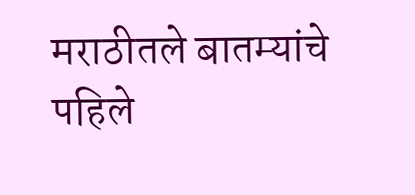मराठीतले बातम्यांचे पहिले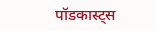पॉडकास्ट्स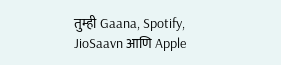तुम्ही Gaana, Spotify, JioSaavn आणि Apple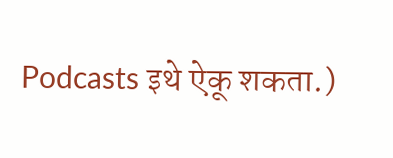Podcasts इथे ऐकू शकता.)